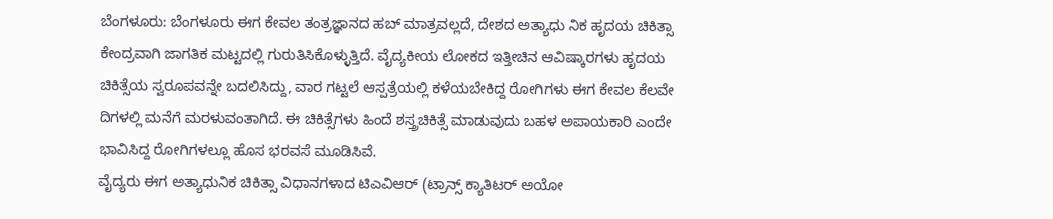ಬೆಂಗಳೂರು: ಬೆಂಗಳೂರು ಈಗ ಕೇವಲ ತಂತ್ರಜ್ಞಾನದ ಹಬ್ ಮಾತ್ರವಲ್ಲದೆ, ದೇಶದ ಅತ್ಯಾಧು ನಿಕ ಹೃದಯ ಚಿಕಿತ್ಸಾ ಕೇಂದ್ರವಾಗಿ ಜಾಗತಿಕ ಮಟ್ಟದಲ್ಲಿ ಗುರುತಿಸಿಕೊಳ್ಳುತ್ತಿದೆ. ವೈದ್ಯಕೀಯ ಲೋಕದ ಇತ್ತೀಚಿನ ಆವಿಷ್ಕಾರಗಳು ಹೃದಯ ಚಿಕಿತ್ಸೆಯ ಸ್ವರೂಪವನ್ನೇ ಬದಲಿಸಿದ್ದು, ವಾರ ಗಟ್ಟಲೆ ಆಸ್ಪತ್ರೆಯಲ್ಲಿ ಕಳೆಯಬೇಕಿದ್ದ ರೋಗಿಗಳು ಈಗ ಕೇವಲ ಕೆಲವೇ ದಿಗಳಲ್ಲಿ ಮನೆಗೆ ಮರಳುವಂತಾಗಿದೆ. ಈ ಚಿಕಿತ್ಸೆಗಳು ಹಿಂದೆ ಶಸ್ತ್ರಚಿಕಿತ್ಸೆ ಮಾಡುವುದು ಬಹಳ ಅಪಾಯಕಾರಿ ಎಂದೇ ಭಾವಿಸಿದ್ದ ರೋಗಿಗಳಲ್ಲೂ ಹೊಸ ಭರವಸೆ ಮೂಡಿಸಿವೆ.
ವೈದ್ಯರು ಈಗ ಅತ್ಯಾಧುನಿಕ ಚಿಕಿತ್ಸಾ ವಿಧಾನಗಳಾದ ಟಿಎವಿಆರ್ (ಟ್ರಾನ್ಸ್ ಕ್ಯಾತಿಟರ್ ಅಯೋ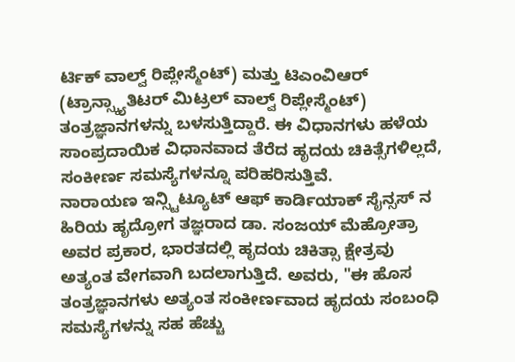ರ್ಟಿಕ್ ವಾಲ್ವ್ ರಿಪ್ಲೇಸ್ಮೆಂಟ್) ಮತ್ತು ಟಿಎಂವಿಆರ್ (ಟ್ರಾನ್ಸ್ಕ್ಯಾತಿಟರ್ ಮಿಟ್ರಲ್ ವಾಲ್ವ್ ರಿಪ್ಲೇಸ್ಮೆಂಟ್) ತಂತ್ರಜ್ಞಾನಗಳನ್ನು ಬಳಸುತ್ತಿದ್ದಾರೆ. ಈ ವಿಧಾನಗಳು ಹಳೆಯ ಸಾಂಪ್ರದಾಯಿಕ ವಿಧಾನವಾದ ತೆರೆದ ಹೃದಯ ಚಿಕಿತ್ಸೆಗಳಿಲ್ಲದೆ, ಸಂಕೀರ್ಣ ಸಮಸ್ಯೆಗಳನ್ನೂ ಪರಿಹರಿಸುತ್ತಿವೆ.
ನಾರಾಯಣ ಇನ್ಸ್ಟಿಟ್ಯೂಟ್ ಆಫ್ ಕಾರ್ಡಿಯಾಕ್ ಸೈನ್ಸಸ್ ನ ಹಿರಿಯ ಹೃದ್ರೋಗ ತಜ್ಞರಾದ ಡಾ. ಸಂಜಯ್ ಮೆಹ್ರೋತ್ರಾ ಅವರ ಪ್ರಕಾರ, ಭಾರತದಲ್ಲಿ ಹೃದಯ ಚಿಕಿತ್ಸಾ ಕ್ಷೇತ್ರವು ಅತ್ಯಂತ ವೇಗವಾಗಿ ಬದಲಾಗುತ್ತಿದೆ. ಅವರು, "ಈ ಹೊಸ ತಂತ್ರಜ್ಞಾನಗಳು ಅತ್ಯಂತ ಸಂಕೀರ್ಣವಾದ ಹೃದಯ ಸಂಬಂಧಿ ಸಮಸ್ಯೆಗಳನ್ನು ಸಹ ಹೆಚ್ಚು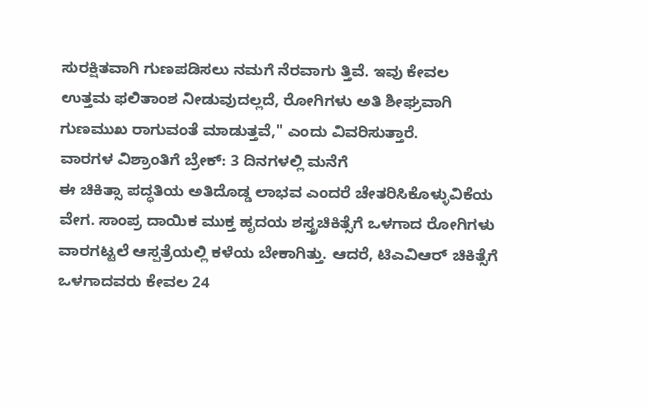ಸುರಕ್ಷಿತವಾಗಿ ಗುಣಪಡಿಸಲು ನಮಗೆ ನೆರವಾಗು ತ್ತಿವೆ. ಇವು ಕೇವಲ ಉತ್ತಮ ಫಲಿತಾಂಶ ನೀಡುವುದಲ್ಲದೆ, ರೋಗಿಗಳು ಅತಿ ಶೀಘ್ರವಾಗಿ ಗುಣಮುಖ ರಾಗುವಂತೆ ಮಾಡುತ್ತವೆ," ಎಂದು ವಿವರಿಸುತ್ತಾರೆ.
ವಾರಗಳ ವಿಶ್ರಾಂತಿಗೆ ಬ್ರೇಕ್: 3 ದಿನಗಳಲ್ಲಿ ಮನೆಗೆ
ಈ ಚಿಕಿತ್ಸಾ ಪದ್ಧತಿಯ ಅತಿದೊಡ್ಡ ಲಾಭವ ಎಂದರೆ ಚೇತರಿಸಿಕೊಳ್ಳುವಿಕೆಯ ವೇಗ. ಸಾಂಪ್ರ ದಾಯಿಕ ಮುಕ್ತ ಹೃದಯ ಶಸ್ತ್ರಚಿಕಿತ್ಸೆಗೆ ಒಳಗಾದ ರೋಗಿಗಳು ವಾರಗಟ್ಟಲೆ ಆಸ್ಪತ್ರೆಯಲ್ಲಿ ಕಳೆಯ ಬೇಕಾಗಿತ್ತು. ಆದರೆ, ಟಿಎವಿಆರ್ ಚಿಕಿತ್ಸೆಗೆ ಒಳಗಾದವರು ಕೇವಲ 24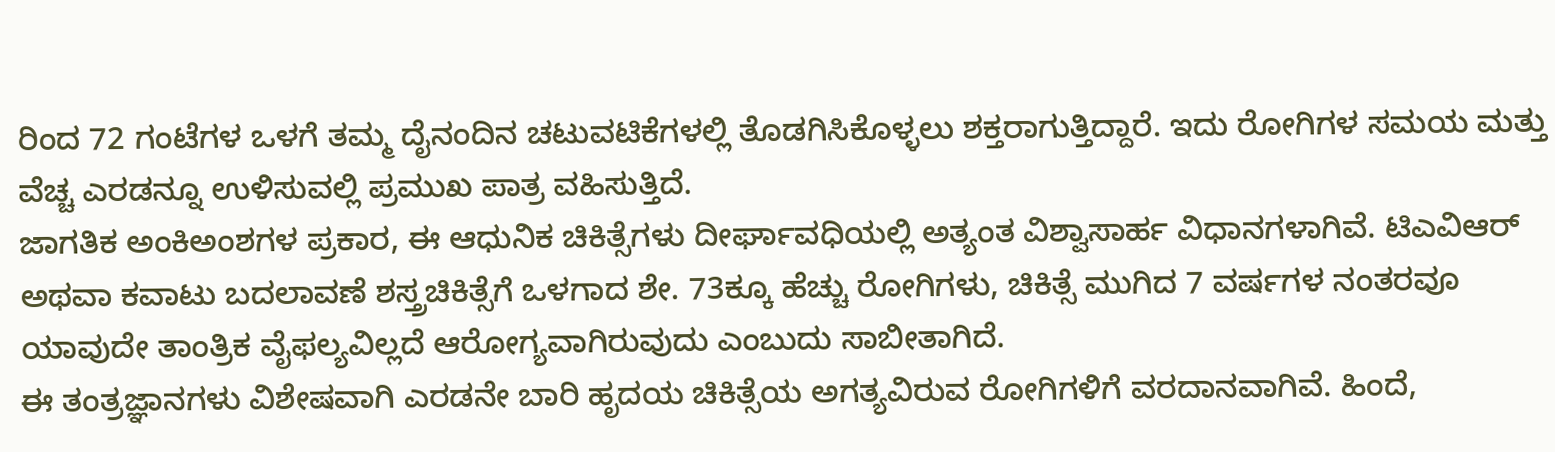ರಿಂದ 72 ಗಂಟೆಗಳ ಒಳಗೆ ತಮ್ಮ ದೈನಂದಿನ ಚಟುವಟಿಕೆಗಳಲ್ಲಿ ತೊಡಗಿಸಿಕೊಳ್ಳಲು ಶಕ್ತರಾಗುತ್ತಿದ್ದಾರೆ. ಇದು ರೋಗಿಗಳ ಸಮಯ ಮತ್ತು ವೆಚ್ಚ ಎರಡನ್ನೂ ಉಳಿಸುವಲ್ಲಿ ಪ್ರಮುಖ ಪಾತ್ರ ವಹಿಸುತ್ತಿದೆ.
ಜಾಗತಿಕ ಅಂಕಿಅಂಶಗಳ ಪ್ರಕಾರ, ಈ ಆಧುನಿಕ ಚಿಕಿತ್ಸೆಗಳು ದೀರ್ಘಾವಧಿಯಲ್ಲಿ ಅತ್ಯಂತ ವಿಶ್ವಾಸಾರ್ಹ ವಿಧಾನಗಳಾಗಿವೆ. ಟಿಎವಿಆರ್ ಅಥವಾ ಕವಾಟು ಬದಲಾವಣೆ ಶಸ್ತ್ರಚಿಕಿತ್ಸೆಗೆ ಒಳಗಾದ ಶೇ. 73ಕ್ಕೂ ಹೆಚ್ಚು ರೋಗಿಗಳು, ಚಿಕಿತ್ಸೆ ಮುಗಿದ 7 ವರ್ಷಗಳ ನಂತರವೂ ಯಾವುದೇ ತಾಂತ್ರಿಕ ವೈಫಲ್ಯವಿಲ್ಲದೆ ಆರೋಗ್ಯವಾಗಿರುವುದು ಎಂಬುದು ಸಾಬೀತಾಗಿದೆ.
ಈ ತಂತ್ರಜ್ಞಾನಗಳು ವಿಶೇಷವಾಗಿ ಎರಡನೇ ಬಾರಿ ಹೃದಯ ಚಿಕಿತ್ಸೆಯ ಅಗತ್ಯವಿರುವ ರೋಗಿಗಳಿಗೆ ವರದಾನವಾಗಿವೆ. ಹಿಂದೆ,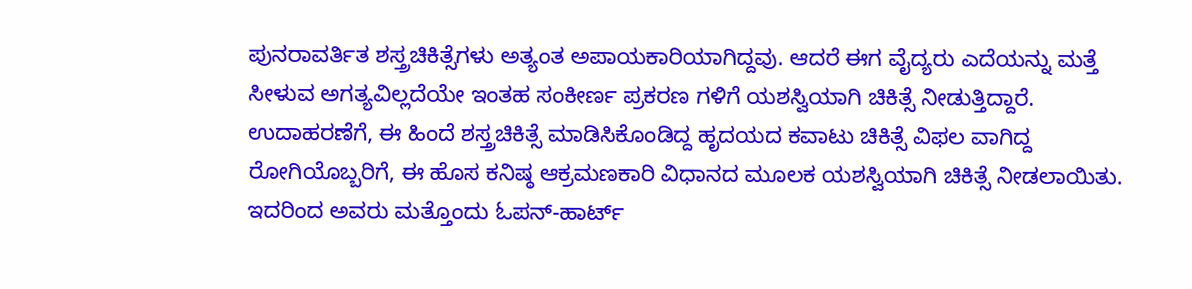ಪುನರಾವರ್ತಿತ ಶಸ್ತ್ರಚಿಕಿತ್ಸೆಗಳು ಅತ್ಯಂತ ಅಪಾಯಕಾರಿಯಾಗಿದ್ದವು. ಆದರೆ ಈಗ ವೈದ್ಯರು ಎದೆಯನ್ನು ಮತ್ತೆ ಸೀಳುವ ಅಗತ್ಯವಿಲ್ಲದೆಯೇ ಇಂತಹ ಸಂಕೀರ್ಣ ಪ್ರಕರಣ ಗಳಿಗೆ ಯಶಸ್ವಿಯಾಗಿ ಚಿಕಿತ್ಸೆ ನೀಡುತ್ತಿದ್ದಾರೆ.
ಉದಾಹರಣೆಗೆ, ಈ ಹಿಂದೆ ಶಸ್ತ್ರಚಿಕಿತ್ಸೆ ಮಾಡಿಸಿಕೊಂಡಿದ್ದ ಹೃದಯದ ಕವಾಟು ಚಿಕಿತ್ಸೆ ವಿಫಲ ವಾಗಿದ್ದ ರೋಗಿಯೊಬ್ಬರಿಗೆ, ಈ ಹೊಸ ಕನಿಷ್ಠ ಆಕ್ರಮಣಕಾರಿ ವಿಧಾನದ ಮೂಲಕ ಯಶಸ್ವಿಯಾಗಿ ಚಿಕಿತ್ಸೆ ನೀಡಲಾಯಿತು. ಇದರಿಂದ ಅವರು ಮತ್ತೊಂದು ಓಪನ್-ಹಾರ್ಟ್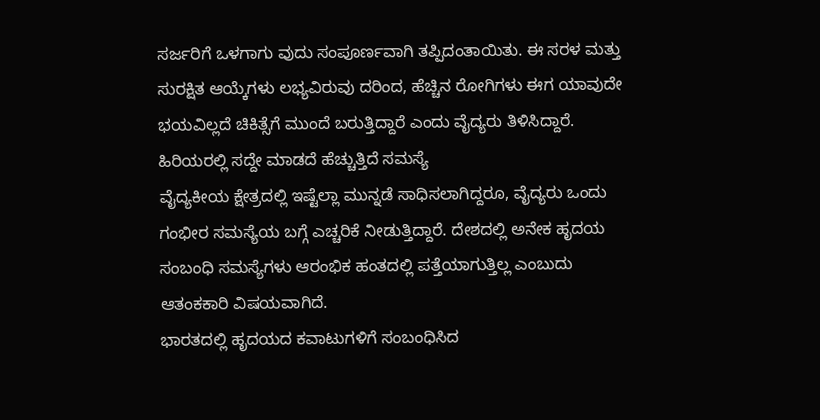ಸರ್ಜರಿಗೆ ಒಳಗಾಗು ವುದು ಸಂಪೂರ್ಣವಾಗಿ ತಪ್ಪಿದಂತಾಯಿತು. ಈ ಸರಳ ಮತ್ತು ಸುರಕ್ಷಿತ ಆಯ್ಕೆಗಳು ಲಭ್ಯವಿರುವು ದರಿಂದ, ಹೆಚ್ಚಿನ ರೋಗಿಗಳು ಈಗ ಯಾವುದೇ ಭಯವಿಲ್ಲದೆ ಚಿಕಿತ್ಸೆಗೆ ಮುಂದೆ ಬರುತ್ತಿದ್ದಾರೆ ಎಂದು ವೈದ್ಯರು ತಿಳಿಸಿದ್ದಾರೆ.
ಹಿರಿಯರಲ್ಲಿ ಸದ್ದೇ ಮಾಡದೆ ಹೆಚ್ಚುತ್ತಿದೆ ಸಮಸ್ಯೆ
ವೈದ್ಯಕೀಯ ಕ್ಷೇತ್ರದಲ್ಲಿ ಇಷ್ಟೆಲ್ಲಾ ಮುನ್ನಡೆ ಸಾಧಿಸಲಾಗಿದ್ದರೂ, ವೈದ್ಯರು ಒಂದು ಗಂಭೀರ ಸಮಸ್ಯೆಯ ಬಗ್ಗೆ ಎಚ್ಚರಿಕೆ ನೀಡುತ್ತಿದ್ದಾರೆ. ದೇಶದಲ್ಲಿ ಅನೇಕ ಹೃದಯ ಸಂಬಂಧಿ ಸಮಸ್ಯೆಗಳು ಆರಂಭಿಕ ಹಂತದಲ್ಲಿ ಪತ್ತೆಯಾಗುತ್ತಿಲ್ಲ ಎಂಬುದು ಆತಂಕಕಾರಿ ವಿಷಯವಾಗಿದೆ.
ಭಾರತದಲ್ಲಿ ಹೃದಯದ ಕವಾಟುಗಳಿಗೆ ಸಂಬಂಧಿಸಿದ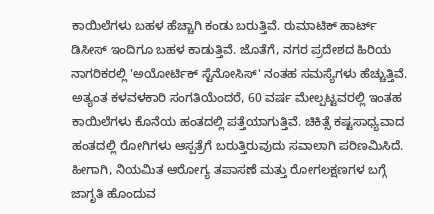ಕಾಯಿಲೆಗಳು ಬಹಳ ಹೆಚ್ಚಾಗಿ ಕಂಡು ಬರುತ್ತಿವೆ. ರುಮಾಟಿಕ್ ಹಾರ್ಟ್ ಡಿಸೀಸ್ ಇಂದಿಗೂ ಬಹಳ ಕಾಡುತ್ತಿವೆ. ಜೊತೆಗೆ, ನಗರ ಪ್ರದೇಶದ ಹಿರಿಯ ನಾಗರಿಕರಲ್ಲಿ 'ಅಯೋರ್ಟಿಕ್ ಸ್ಟೆನೋಸಿಸ್' ನಂತಹ ಸಮಸ್ಯೆಗಳು ಹೆಚ್ಚುತ್ತಿವೆ.
ಅತ್ಯಂತ ಕಳವಳಕಾರಿ ಸಂಗತಿಯೆಂದರೆ, 60 ವರ್ಷ ಮೇಲ್ಪಟ್ಟವರಲ್ಲಿ ಇಂತಹ ಕಾಯಿಲೆಗಳು ಕೊನೆಯ ಹಂತದಲ್ಲಿ ಪತ್ತೆಯಾಗುತ್ತಿವೆ. ಚಿಕಿತ್ಸೆ ಕಷ್ಟಸಾಧ್ಯವಾದ ಹಂತದಲ್ಲಿ ರೋಗಿಗಳು ಆಸ್ಪತ್ರೆಗೆ ಬರುತ್ತಿರುವುದು ಸವಾಲಾಗಿ ಪರಿಣಮಿಸಿದೆ. ಹೀಗಾಗಿ, ನಿಯಮಿತ ಆರೋಗ್ಯ ತಪಾಸಣೆ ಮತ್ತು ರೋಗಲಕ್ಷಣಗಳ ಬಗ್ಗೆ ಜಾಗೃತಿ ಹೊಂದುವ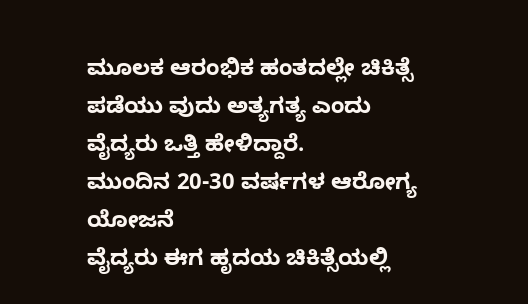ಮೂಲಕ ಆರಂಭಿಕ ಹಂತದಲ್ಲೇ ಚಿಕಿತ್ಸೆ ಪಡೆಯು ವುದು ಅತ್ಯಗತ್ಯ ಎಂದು ವೈದ್ಯರು ಒತ್ತಿ ಹೇಳಿದ್ದಾರೆ.
ಮುಂದಿನ 20-30 ವರ್ಷಗಳ ಆರೋಗ್ಯ ಯೋಜನೆ
ವೈದ್ಯರು ಈಗ ಹೃದಯ ಚಿಕಿತ್ಸೆಯಲ್ಲಿ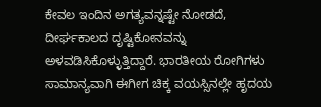ಕೇವಲ ಇಂದಿನ ಅಗತ್ಯವನ್ನಷ್ಟೇ ನೋಡದೆ, ದೀರ್ಘಕಾಲದ ದೃಷ್ಟಿಕೋನವನ್ನು ಅಳವಡಿಸಿಕೊಳ್ಳುತ್ತಿದ್ದಾರೆ. ಭಾರತೀಯ ರೋಗಿಗಳು ಸಾಮಾನ್ಯವಾಗಿ ಈಗೀಗ ಚಿಕ್ಕ ವಯಸ್ಸಿನಲ್ಲೇ ಹೃದಯ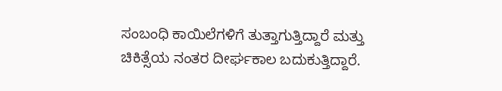ಸಂಬಂಧಿ ಕಾಯಿಲೆಗಳಿಗೆ ತುತ್ತಾಗುತ್ತಿದ್ದಾರೆ ಮತ್ತು ಚಿಕಿತ್ಸೆಯ ನಂತರ ದೀರ್ಘಕಾಲ ಬದುಕುತ್ತಿದ್ದಾರೆ.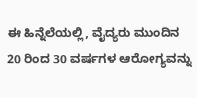ಈ ಹಿನ್ನೆಲೆಯಲ್ಲಿ, ವೈದ್ಯರು ಮುಂದಿನ 20 ರಿಂದ 30 ವರ್ಷಗಳ ಆರೋಗ್ಯವನ್ನು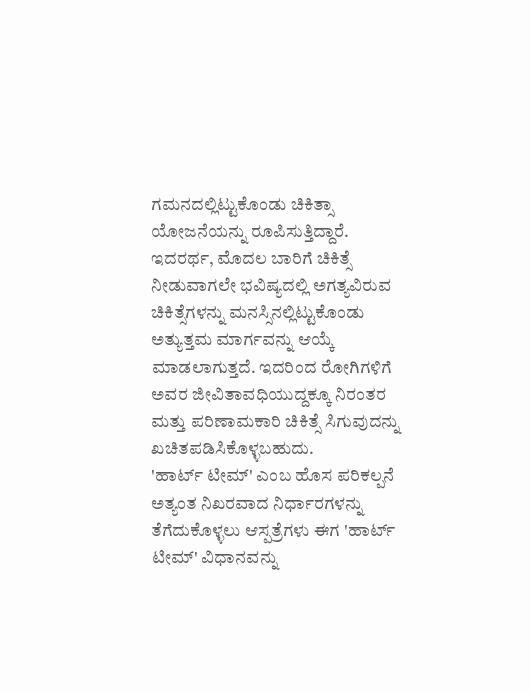ಗಮನದಲ್ಲಿಟ್ಟುಕೊಂಡು ಚಿಕಿತ್ಸಾ ಯೋಜನೆಯನ್ನು ರೂಪಿಸುತ್ತಿದ್ದಾರೆ.
ಇದರರ್ಥ, ಮೊದಲ ಬಾರಿಗೆ ಚಿಕಿತ್ಸೆ ನೀಡುವಾಗಲೇ ಭವಿಷ್ಯದಲ್ಲಿ ಅಗತ್ಯವಿರುವ ಚಿಕಿತ್ಸೆಗಳನ್ನು ಮನಸ್ಸಿನಲ್ಲಿಟ್ಟುಕೊಂಡು ಅತ್ಯುತ್ತಮ ಮಾರ್ಗವನ್ನು ಆಯ್ಕೆ ಮಾಡಲಾಗುತ್ತದೆ. ಇದರಿಂದ ರೋಗಿಗಳಿಗೆ ಅವರ ಜೀವಿತಾವಧಿಯುದ್ದಕ್ಕೂ ನಿರಂತರ ಮತ್ತು ಪರಿಣಾಮಕಾರಿ ಚಿಕಿತ್ಸೆ ಸಿಗುವುದನ್ನು ಖಚಿತಪಡಿಸಿಕೊಳ್ಳಬಹುದು.
'ಹಾರ್ಟ್ ಟೀಮ್' ಎಂಬ ಹೊಸ ಪರಿಕಲ್ಪನೆ
ಅತ್ಯಂತ ನಿಖರವಾದ ನಿರ್ಧಾರಗಳನ್ನು ತೆಗೆದುಕೊಳ್ಳಲು ಆಸ್ಪತ್ರೆಗಳು ಈಗ 'ಹಾರ್ಟ್ ಟೀಮ್' ವಿಧಾನವನ್ನು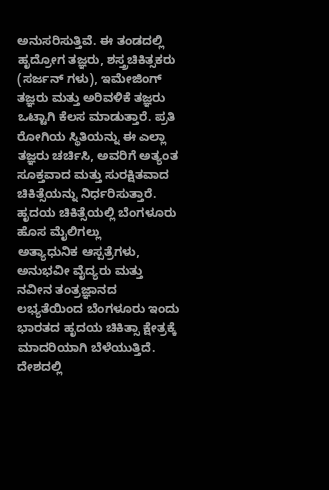ಅನುಸರಿಸುತ್ತಿವೆ. ಈ ತಂಡದಲ್ಲಿ ಹೃದ್ರೋಗ ತಜ್ಞರು, ಶಸ್ತ್ರಚಿಕಿತ್ಸಕರು (ಸರ್ಜನ್ ಗಳು), ಇಮೇಜಿಂಗ್ ತಜ್ಞರು ಮತ್ತು ಅರಿವಳಿಕೆ ತಜ್ಞರು ಒಟ್ಟಾಗಿ ಕೆಲಸ ಮಾಡುತ್ತಾರೆ. ಪ್ರತಿ ರೋಗಿಯ ಸ್ಥಿತಿಯನ್ನು ಈ ಎಲ್ಲಾ ತಜ್ಞರು ಚರ್ಚಿಸಿ, ಅವರಿಗೆ ಅತ್ಯಂತ ಸೂಕ್ತವಾದ ಮತ್ತು ಸುರಕ್ಷಿತವಾದ ಚಿಕಿತ್ಸೆಯನ್ನು ನಿರ್ಧರಿಸುತ್ತಾರೆ.
ಹೃದಯ ಚಿಕಿತ್ಸೆಯಲ್ಲಿ ಬೆಂಗಳೂರು ಹೊಸ ಮೈಲಿಗಲ್ಲು
ಅತ್ಯಾಧುನಿಕ ಆಸ್ಪತ್ರೆಗಳು, ಅನುಭವೀ ವೈದ್ಯರು ಮತ್ತು ನವೀನ ತಂತ್ರಜ್ಞಾನದ ಲಭ್ಯತೆಯಿಂದ ಬೆಂಗಳೂರು ಇಂದು ಭಾರತದ ಹೃದಯ ಚಿಕಿತ್ಸಾ ಕ್ಷೇತ್ರಕ್ಕೆ ಮಾದರಿಯಾಗಿ ಬೆಳೆಯುತ್ತಿದೆ.
ದೇಶದಲ್ಲಿ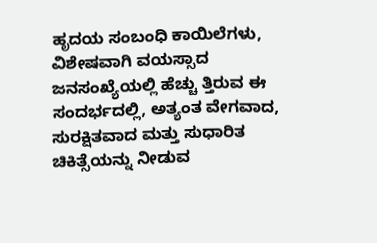ಹೃದಯ ಸಂಬಂಧಿ ಕಾಯಿಲೆಗಳು, ವಿಶೇಷವಾಗಿ ವಯಸ್ಸಾದ ಜನಸಂಖ್ಯೆಯಲ್ಲಿ ಹೆಚ್ಚು ತ್ತಿರುವ ಈ ಸಂದರ್ಭದಲ್ಲಿ, ಅತ್ಯಂತ ವೇಗವಾದ, ಸುರಕ್ಷಿತವಾದ ಮತ್ತು ಸುಧಾರಿತ ಚಿಕಿತ್ಸೆಯನ್ನು ನೀಡುವ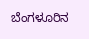ಬೆಂಗಳೂರಿನ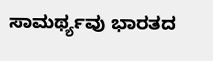ಸಾಮರ್ಥ್ಯವು ಭಾರತದ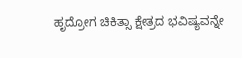ಹೃದ್ರೋಗ ಚಿಕಿತ್ಸಾ ಕ್ಷೇತ್ರದ ಭವಿಷ್ಯವನ್ನೇ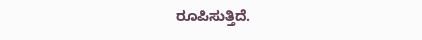ರೂಪಿಸುತ್ತಿದೆ.